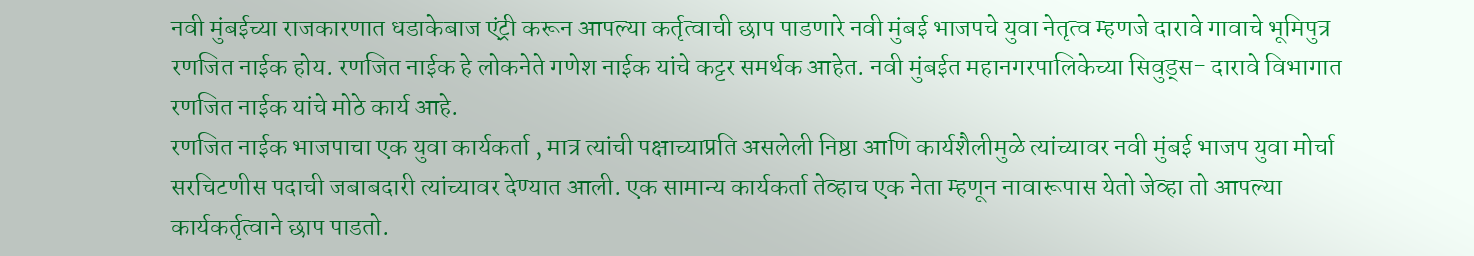नवी मुंबईच्या राजकारणात धडाकेबाज एंट्री करून आपल्या कर्तृत्वाची छाप पाडणारे नवी मुंबई भाजपचे युवा नेतृत्व म्हणजे दारावे गावाचे भूमिपुत्र रणजित नाईक होय. रणजित नाईक हे लोकनेते गणेश नाईक यांचे कट्टर समर्थक आहेत. नवी मुंबईत महानगरपालिकेच्या सिवुड्स- दारावे विभागात रणजित नाईक यांचे मोठे कार्य आहे.
रणजित नाईक भाजपाचा एक युवा कार्यकर्ता , मात्र त्यांची पक्षाच्याप्रति असलेली निष्ठा आणि कार्यशैलीमुळे त्यांच्यावर नवी मुंबई भाजप युवा मोर्चा सरचिटणीस पदाची जबाबदारी त्यांच्यावर देण्यात आली. एक सामान्य कार्यकर्ता तेव्हाच एक नेता म्हणून नावारूपास येतो जेव्हा तो आपल्या कार्यकर्तृत्वाने छाप पाडतो.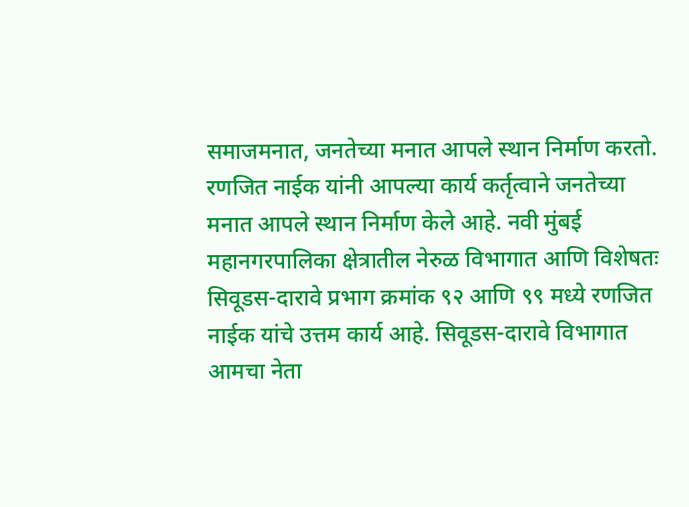समाजमनात, जनतेच्या मनात आपले स्थान निर्माण करतो. रणजित नाईक यांनी आपल्या कार्य कर्तृत्वाने जनतेच्या मनात आपले स्थान निर्माण केले आहे. नवी मुंबई महानगरपालिका क्षेत्रातील नेरुळ विभागात आणि विशेषतः सिवूडस-दारावे प्रभाग क्रमांक ९२ आणि ९९ मध्ये रणजित नाईक यांचे उत्तम कार्य आहे. सिवूडस-दारावे विभागात आमचा नेता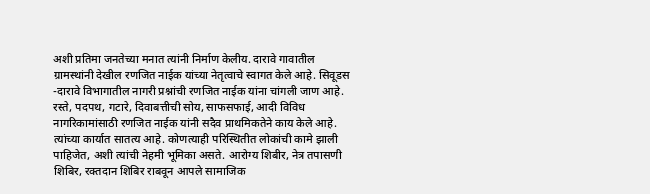अशी प्रतिमा जनतेच्या मनात त्यांनी निर्माण केलीय. दारावे गावातील ग्रामस्थांनी देखील रणजित नाईक यांच्या नेतृत्वाचे स्वागत केले आहे. सिवूडस -दारावे विभागातील नागरी प्रश्नांची रणजित नाईक यांना चांगली जाण आहे. रस्ते, पदपथ, गटारे, दिवाबत्तीची सोय, साफसफाई, आदी विविध नागरिकामांसाठी रणजित नाईक यांनी सदैव प्राथमिकतेने काय केले आहे. त्यांच्या कार्यात सातत्य आहे. कोणत्याही परिस्थितीत लोकांची कामे झाली पाहिजेत, अशी त्यांची नेहमी भूमिका असते. आरोग्य शिबीर, नेत्र तपासणी शिबिर, रक्तदान शिबिर राबवून आपले सामाजिक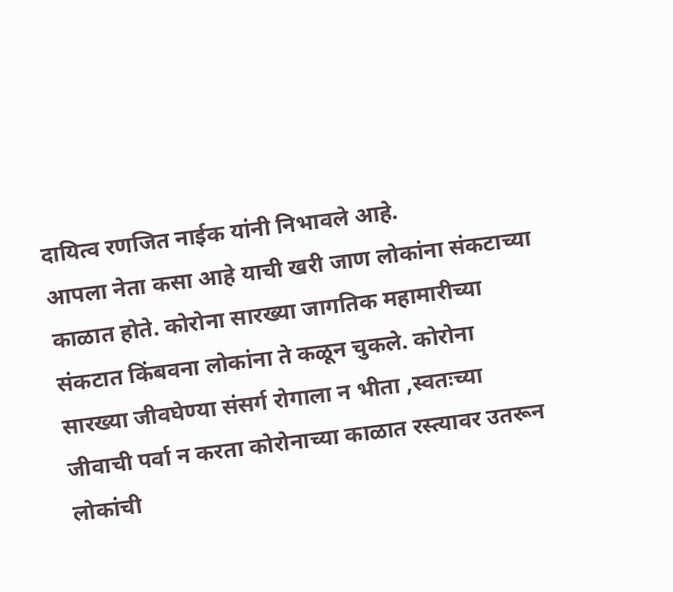दायित्व रणजित नाईक यांनी निभावले आहे.
आपला नेता कसा आहे याची खरी जाण लोकांना संकटाच्या काळात होते. कोरोना सारख्या जागतिक महामारीच्या संकटात किंबवना लोकांना ते कळून चुकले. कोरोना सारख्या जीवघेण्या संसर्ग रोगाला न भीता ,स्वतःच्या जीवाची पर्वा न करता कोरोनाच्या काळात रस्त्यावर उतरून लोकांची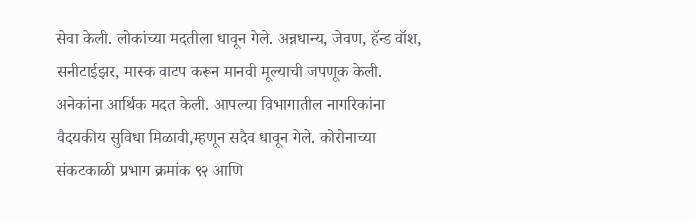सेवा केली. लोकांच्या मदतीला धावून गेले. अन्नधान्य, जेवण, हॅन्ड वॉश, सनीटाईझर, मास्क वाटप करून मानवी मूल्याची जपणूक केली. अनेकांना आर्थिक मदत केली. आपल्या विभागातील नागरिकांना वैदयकीय सुविधा मिळावी,म्हणून सदैव धावून गेले. कोरोनाच्या संकटकाळी प्रभाग क्रमांक ९२ आणि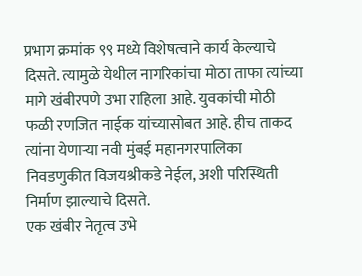प्रभाग क्रमांक ९९ मध्ये विशेषत्वाने कार्य केल्याचे दिसते. त्यामुळे येथील नागरिकांचा मोठा ताफा त्यांच्या मागे खंबीरपणे उभा राहिला आहे. युवकांची मोठी फळी रणजित नाईक यांच्यासोबत आहे. हीच ताकद त्यांना येणाऱ्या नवी मुंबई महानगरपालिका निवडणुकीत विजयश्रीकडे नेईल, अशी परिस्थिती निर्माण झाल्याचे दिसते.
एक खंबीर नेतृत्व उभे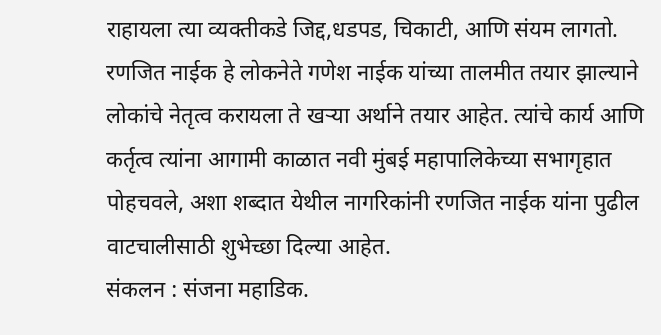राहायला त्या व्यक्तीकडे जिद्द,धडपड, चिकाटी, आणि संयम लागतो. रणजित नाईक हे लोकनेते गणेश नाईक यांच्या तालमीत तयार झाल्याने लोकांचे नेतृत्व करायला ते खऱ्या अर्थाने तयार आहेत. त्यांचे कार्य आणि कर्तृत्व त्यांना आगामी काळात नवी मुंबई महापालिकेच्या सभागृहात पोहचवले, अशा शब्दात येथील नागरिकांनी रणजित नाईक यांना पुढील वाटचालीसाठी शुभेच्छा दिल्या आहेत.
संकलन : संजना महाडिक.